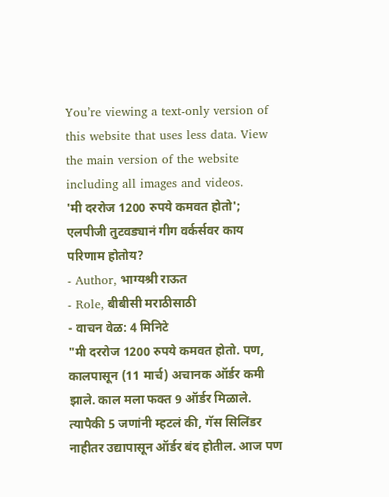You’re viewing a text-only version of this website that uses less data. View the main version of the website including all images and videos.
'मी दररोज 1200 रुपये कमवत होतो'; एलपीजी तुटवड्यानं गीग वर्कर्सवर काय परिणाम होतोय?
- Author, भाग्यश्री राऊत
- Role, बीबीसी मराठीसाठी
- वाचन वेळ: 4 मिनिटे
"मी दररोज 1200 रुपये कमवत होतो. पण, कालपासून (11 मार्च) अचानक ऑर्डर कमी झाले. काल मला फक्त 9 ऑर्डर मिळाले. त्यापैकी 5 जणांनी म्हटलं की, गॅस सिलिंडर नाहीतर उद्यापासून ऑर्डर बंद होतील. आज पण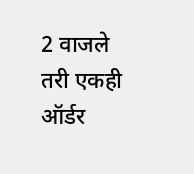2 वाजले तरी एकही ऑर्डर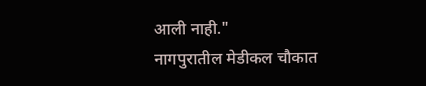आली नाही."
नागपुरातील मेडीकल चौकात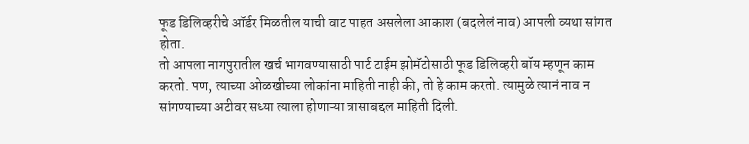फूड डिलिव्हरीचे ऑर्डर मिळतील याची वाट पाहत असलेला आकाश (बदलेलं नाव) आपली व्यथा सांगत होता.
तो आपला नागपुरातील खर्च भागवण्यासाठी पार्ट टाईम झोमॅटोसाठी फूड डिलिव्हरी बॉय म्हणून काम करतो. पण, त्याच्या ओळखीच्या लोकांना माहिती नाही की, तो हे काम करतो. त्यामुळे त्यानं नाव न सांगण्याच्या अटीवर सध्या त्याला होणाऱ्या त्रासाबद्दल माहिती दिली.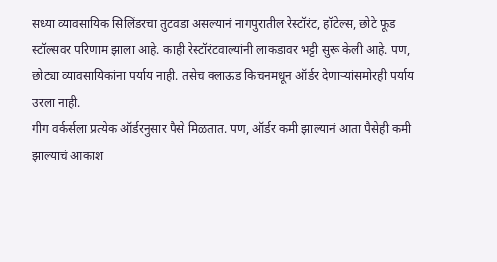सध्या व्यावसायिक सिलिंडरचा तुटवडा असल्यानं नागपुरातील रेस्टॉरंट, हॉटेल्स, छोटे फूड स्टॉल्सवर परिणाम झाला आहे. काही रेस्टॉरंटवाल्यांनी लाकडावर भट्टी सुरू केली आहे. पण, छोट्या व्यावसायिकांना पर्याय नाही. तसेच क्लाऊड किचनमधून ऑर्डर देणाऱ्यांसमोरही पर्याय उरला नाही.
गीग वर्कर्सला प्रत्येक ऑर्डरनुसार पैसे मिळतात. पण, ऑर्डर कमी झाल्यानं आता पैसेही कमी झाल्याचं आकाश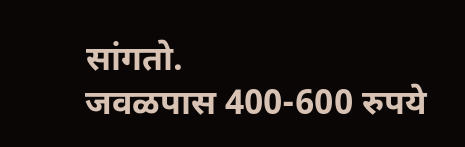सांगतो.
जवळपास 400-600 रुपये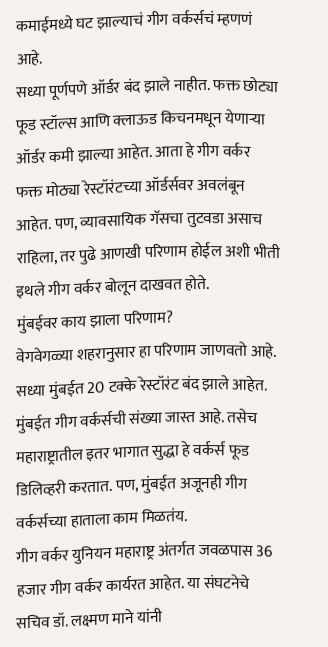कमाईमध्ये घट झाल्याचं गीग वर्कर्सचं म्हणणं आहे.
सध्या पूर्णपणे ऑर्डर बंद झाले नाहीत. फक्त छोट्या फूड स्टॉल्स आणि क्लाऊड किचनमधून येणाऱ्या ऑर्डर कमी झाल्या आहेत. आता हे गीग वर्कर फक्त मोठ्या रेस्टॉरंटच्या ऑर्डर्सवर अवलंबून आहेत. पण, व्यावसायिक गॅसचा तुटवडा असाच राहिला, तर पुढे आणखी परिणाम होईल अशी भीती इथले गीग वर्कर बोलून दाखवत होते.
मुंबईवर काय झाला परिणाम?
वेगवेगळ्या शहरानुसार हा परिणाम जाणवतो आहे. सध्या मुंबईत 20 टक्के रेस्टॉरंट बंद झाले आहेत. मुंबईत गीग वर्कर्सची संख्या जास्त आहे. तसेच महाराष्ट्रातील इतर भागात सुद्धा हे वर्कर्स फूड डिलिव्हरी करतात. पण, मुंबईत अजूनही गीग वर्कर्सच्या हाताला काम मिळतंय.
गीग वर्कर युनियन महाराष्ट्र अंतर्गत जवळपास 36 हजार गीग वर्कर कार्यरत आहेत. या संघटनेचे सचिव डॉ. लक्ष्मण माने यांनी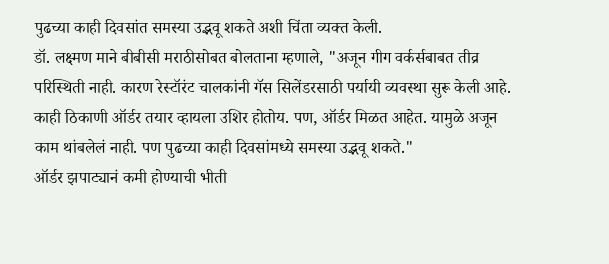पुढच्या काही दिवसांत समस्या उद्भवू शकते अशी चिंता व्यक्त केली.
डॉ. लक्ष्मण माने बीबीसी मराठीसोबत बोलताना म्हणाले, "अजून गीग वर्कर्सबाबत तीव्र परिस्थिती नाही. कारण रेस्टॉरंट चालकांनी गॅस सिलेंडरसाठी पर्यायी व्यवस्था सुरू केली आहे. काही ठिकाणी ऑर्डर तयार व्हायला उशिर होतोय. पण, ऑर्डर मिळत आहेत. यामुळे अजून काम थांबलेलं नाही. पण पुढच्या काही दिवसांमध्ये समस्या उद्भवू शकते."
ऑर्डर झपाट्यानं कमी होण्याची भीती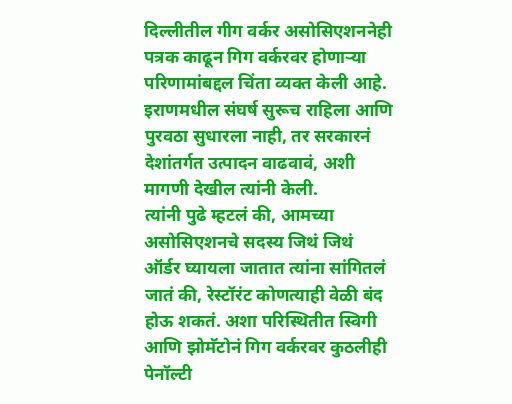दिल्लीतील गीग वर्कर असोसिएशननेही पत्रक काढून गिग वर्करवर होणाऱ्या परिणामांबद्दल चिंता व्यक्त केली आहे.
इराणमधील संघर्ष सुरूच राहिला आणि पुरवठा सुधारला नाही, तर सरकारनं देशांतर्गत उत्पादन वाढवावं, अशी मागणी देखील त्यांनी केली.
त्यांनी पुढे म्हटलं की, आमच्या असोसिएशनचे सदस्य जिथं जिथं ऑर्डर घ्यायला जातात त्यांना सांगितलं जातं की, रेस्टॉरंट कोणत्याही वेळी बंद होऊ शकतं. अशा परिस्थितीत स्विगी आणि झोमॅटोनं गिग वर्करवर कुठलीही पेनॉल्टी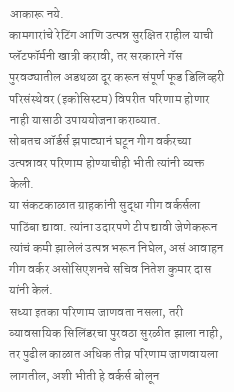आकारू नये.
कामगारांचे रेटिंग आणि उत्पन्न सुरक्षित राहील याची प्लॅटफॉर्मनी खात्री करावी, तर सरकारने गॅस पुरवठ्यातील अडथळा दूर करून संपूर्ण फूड डिलिव्हरी परिसंस्थेवर (इकोसिस्टम) विपरीत परिणाम होणार नाही यासाठी उपाययोजना कराव्यात.
सोबतच ऑर्डर्स झपाट्यानं घटून गीग वर्करच्या उत्पन्नावर परिणाम होण्याचीही भीती त्यांनी व्यक्त केली.
या संकटकाळात ग्राहकांनी सुद्धा गीग वर्कर्सला पाठिंबा द्यावा. त्यांना उदारपणे टीप द्यावी जेणेकरून त्यांचं कमी झालेलं उत्पन्न भरून निघेल, असं आवाहन गीग वर्कर असोसिएशनचे सचिव नितेश कुमार दास यांनी केलं.
सध्या इतका परिणाम जाणवता नसला, तरी व्यावसायिक सिलिंडरचा पुरवठा सुरळीत झाला नाही, तर पुढील काळात अधिक तीव्र परिणाम जाणवायला लागतील, अशी भीती हे वर्कर्स बोलून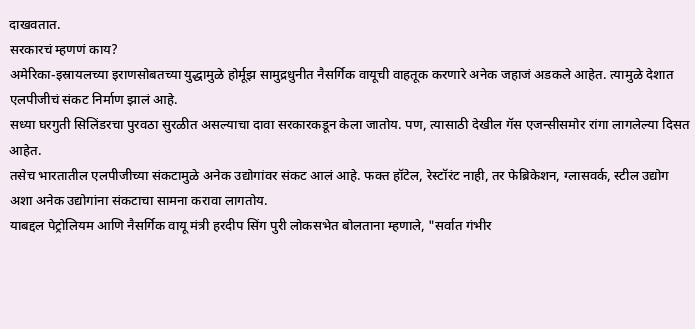दाखवतात.
सरकारचं म्हणणं काय?
अमेरिका-इस्रायलच्या इराणसोबतच्या युद्धामुळे होर्मूझ सामुद्रधुनीत नैसर्गिक वायूची वाहतूक करणारे अनेक जहाजं अडकले आहेत. त्यामुळे देशात एलपीजीचं संकट निर्माण झालं आहे.
सध्या घरगुती सिलिंडरचा पुरवठा सुरळीत असल्याचा दावा सरकारकडून केला जातोय. पण, त्यासाठी देखील गॅस एजन्सीसमोर रांगा लागलेल्या दिसत आहेत.
तसेच भारतातील एलपीजीच्या संकटामुळे अनेक उद्योगांवर संकट आलं आहे. फक्त हॉटेल, रेस्टॉरंट नाही, तर फेब्रिकेशन, ग्लासवर्क, स्टील उद्योग अशा अनेक उद्योगांना संकटाचा सामना करावा लागतोय.
याबद्दल पेट्रोलियम आणि नैसर्गिक वायू मंत्री हरदीप सिंग पुरी लोकसभेत बोलताना म्हणाले, "सर्वात गंभीर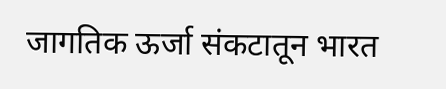जागतिक ऊर्जा संकटातून भारत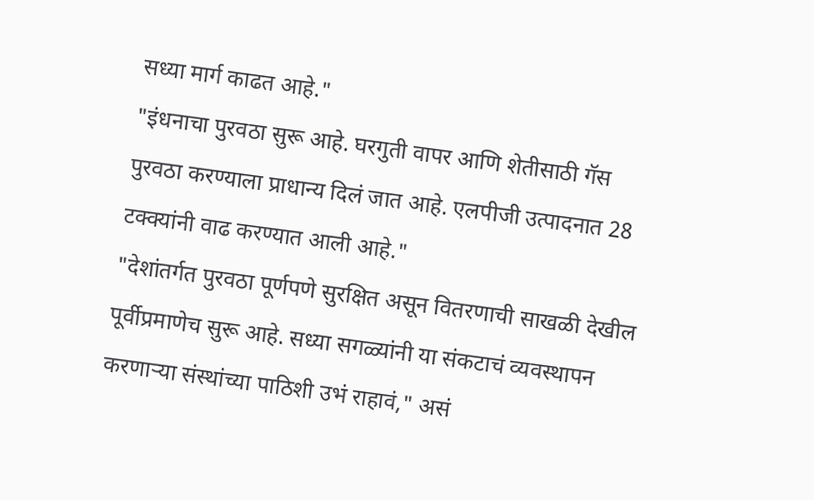सध्या मार्ग काढत आहे."
"इंधनाचा पुरवठा सुरू आहे. घरगुती वापर आणि शेतीसाठी गॅस पुरवठा करण्याला प्राधान्य दिलं जात आहे. एलपीजी उत्पादनात 28 टक्क्यांनी वाढ करण्यात आली आहे."
"देशांतर्गत पुरवठा पूर्णपणे सुरक्षित असून वितरणाची साखळी देखील पूर्वीप्रमाणेच सुरू आहे. सध्या सगळ्यांनी या संकटाचं व्यवस्थापन करणाऱ्या संस्थांच्या पाठिशी उभं राहावं," असं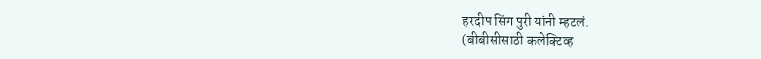हरदीप सिंग पुरी यांनी म्हटलं.
(बीबीसीसाठी कलेक्टिव्ह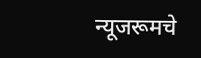न्यूजरूमचे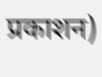प्रकाशन)